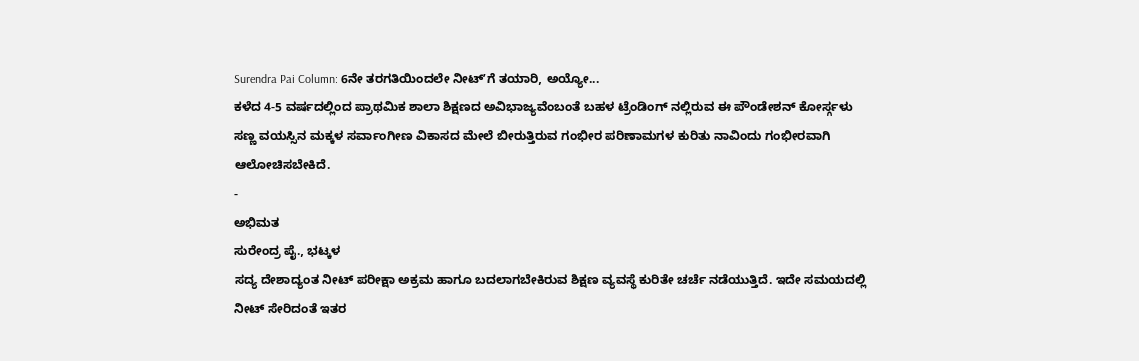Surendra Pai Column: 6ನೇ ತರಗತಿಯಿಂದಲೇ ನೀಟ್ʼಗೆ ತಯಾರಿ, ಅಯ್ಯೋ...
ಕಳೆದ 4-5 ವರ್ಷದಲ್ಲಿಂದ ಪ್ರಾಥಮಿಕ ಶಾಲಾ ಶಿಕ್ಷಣದ ಅವಿಭಾಜ್ಯವೆಂಬಂತೆ ಬಹಳ ಟ್ರೆಂಡಿಂಗ್ ನಲ್ಲಿರುವ ಈ ಪೌಂಡೇಶನ್ ಕೋರ್ಸ್ಗಳು ಸಣ್ಣ ವಯಸ್ಸಿನ ಮಕ್ಕಳ ಸರ್ವಾಂಗೀಣ ವಿಕಾಸದ ಮೇಲೆ ಬೀರುತ್ತಿರುವ ಗಂಭೀರ ಪರಿಣಾಮಗಳ ಕುರಿತು ನಾವಿಂದು ಗಂಭೀರವಾಗಿ ಆಲೋಚಿಸಬೇಕಿದೆ.
-
ಅಭಿಮತ
ಸುರೇಂದ್ರ ಪೈ., ಭಟ್ಕಳ
ಸದ್ಯ ದೇಶಾದ್ಯಂತ ನೀಟ್ ಪರೀಕ್ಷಾ ಅಕ್ರಮ ಹಾಗೂ ಬದಲಾಗಬೇಕಿರುವ ಶಿಕ್ಷಣ ವ್ಯವಸ್ಥೆ ಕುರಿತೇ ಚರ್ಚೆ ನಡೆಯುತ್ತಿದೆ. ಇದೇ ಸಮಯದಲ್ಲಿ ನೀಟ್ ಸೇರಿದಂತೆ ಇತರ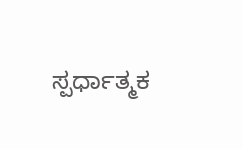ಸ್ಪರ್ಧಾತ್ಮಕ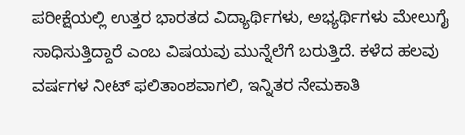ಪರೀಕ್ಷೆಯಲ್ಲಿ ಉತ್ತರ ಭಾರತದ ವಿದ್ಯಾರ್ಥಿಗಳು, ಅಭ್ಯರ್ಥಿಗಳು ಮೇಲುಗೈ ಸಾಧಿಸುತ್ತಿದ್ದಾರೆ ಎಂಬ ವಿಷಯವು ಮುನ್ನೆಲೆಗೆ ಬರುತ್ತಿದೆ. ಕಳೆದ ಹಲವು ವರ್ಷಗಳ ನೀಟ್ ಫಲಿತಾಂಶವಾಗಲಿ, ಇನ್ನಿತರ ನೇಮಕಾತಿ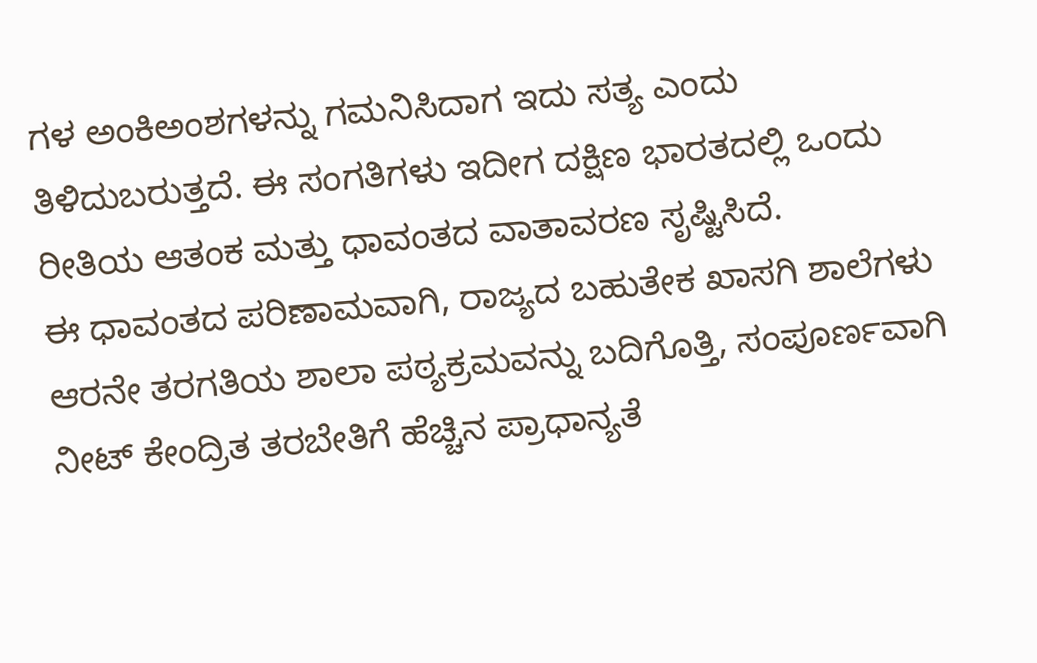ಗಳ ಅಂಕಿಅಂಶಗಳನ್ನು ಗಮನಿಸಿದಾಗ ಇದು ಸತ್ಯ ಎಂದು ತಿಳಿದುಬರುತ್ತದೆ. ಈ ಸಂಗತಿಗಳು ಇದೀಗ ದಕ್ಷಿಣ ಭಾರತದಲ್ಲಿ ಒಂದು ರೀತಿಯ ಆತಂಕ ಮತ್ತು ಧಾವಂತದ ವಾತಾವರಣ ಸೃಷ್ಟಿಸಿದೆ.
ಈ ಧಾವಂತದ ಪರಿಣಾಮವಾಗಿ, ರಾಜ್ಯದ ಬಹುತೇಕ ಖಾಸಗಿ ಶಾಲೆಗಳು ಆರನೇ ತರಗತಿಯ ಶಾಲಾ ಪಠ್ಯಕ್ರಮವನ್ನು ಬದಿಗೊತ್ತಿ, ಸಂಪೂರ್ಣವಾಗಿ ನೀಟ್ ಕೇಂದ್ರಿತ ತರಬೇತಿಗೆ ಹೆಚ್ಚಿನ ಪ್ರಾಧಾನ್ಯತೆ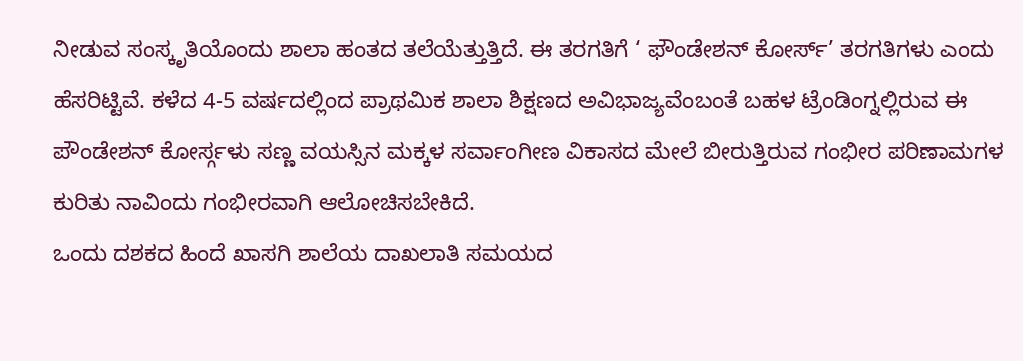ನೀಡುವ ಸಂಸ್ಕೃತಿಯೊಂದು ಶಾಲಾ ಹಂತದ ತಲೆಯೆತ್ತುತ್ತಿದೆ. ಈ ತರಗತಿಗೆ ‘ ಫೌಂಡೇಶನ್ ಕೋರ್ಸ್’ ತರಗತಿಗಳು ಎಂದು ಹೆಸರಿಟ್ಟಿವೆ. ಕಳೆದ 4-5 ವರ್ಷದಲ್ಲಿಂದ ಪ್ರಾಥಮಿಕ ಶಾಲಾ ಶಿಕ್ಷಣದ ಅವಿಭಾಜ್ಯವೆಂಬಂತೆ ಬಹಳ ಟ್ರೆಂಡಿಂಗ್ನಲ್ಲಿರುವ ಈ ಪೌಂಡೇಶನ್ ಕೋರ್ಸ್ಗಳು ಸಣ್ಣ ವಯಸ್ಸಿನ ಮಕ್ಕಳ ಸರ್ವಾಂಗೀಣ ವಿಕಾಸದ ಮೇಲೆ ಬೀರುತ್ತಿರುವ ಗಂಭೀರ ಪರಿಣಾಮಗಳ ಕುರಿತು ನಾವಿಂದು ಗಂಭೀರವಾಗಿ ಆಲೋಚಿಸಬೇಕಿದೆ.
ಒಂದು ದಶಕದ ಹಿಂದೆ ಖಾಸಗಿ ಶಾಲೆಯ ದಾಖಲಾತಿ ಸಮಯದ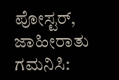ಪೋಸ್ಟರ್, ಜಾಹೀರಾತು ಗಮನಿಸಿ: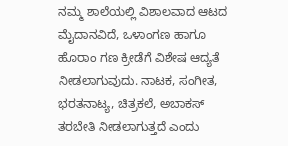ನಮ್ಮ ಶಾಲೆಯಲ್ಲಿ ವಿಶಾಲವಾದ ಆಟದ ಮೈದಾನವಿದೆ, ಒಳಾಂಗಣ ಹಾಗೂ ಹೊರಾಂ ಗಣ ಕ್ರೀಡೆಗೆ ವಿಶೇಷ ಆದ್ಯತೆ ನೀಡಲಾಗುವುದು. ನಾಟಕ, ಸಂಗೀತ, ಭರತನಾಟ್ಯ, ಚಿತ್ರಕಲೆ, ಅಬಾಕಸ್ ತರಬೇತಿ ನೀಡಲಾಗುತ್ತದೆ ಎಂದು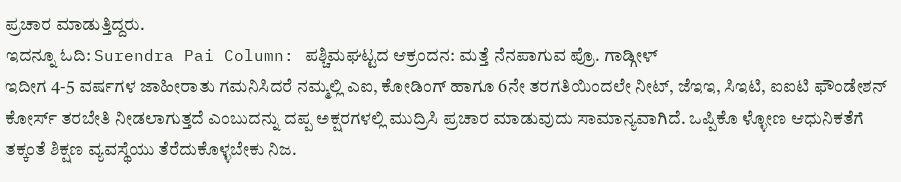ಪ್ರಚಾರ ಮಾಡುತ್ತಿದ್ದರು.
ಇದನ್ನೂ ಓದಿ: Surendra Pai Column: ಪಶ್ಚಿಮಘಟ್ಟದ ಆಕ್ರಂದನ: ಮತ್ತೆ ನೆನಪಾಗುವ ಪ್ರೊ. ಗಾಡ್ಗೀಳ್
ಇದೀಗ 4-5 ವರ್ಷಗಳ ಜಾಹೀರಾತು ಗಮನಿಸಿದರೆ ನಮ್ಮಲ್ಲಿ ಎಐ, ಕೋಡಿಂಗ್ ಹಾಗೂ 6ನೇ ತರಗತಿಯಿಂದಲೇ ನೀಟ್, ಜೆಇಇ, ಸಿಇಟಿ, ಐಐಟಿ ಫೌಂಡೇಶನ್ ಕೋರ್ಸ್ ತರಬೇತಿ ನೀಡಲಾಗುತ್ತದೆ ಎಂಬುದನ್ನು ದಪ್ಪ ಅಕ್ಷರಗಳಲ್ಲಿ ಮುದ್ರಿಸಿ ಪ್ರಚಾರ ಮಾಡುವುದು ಸಾಮಾನ್ಯವಾಗಿದೆ. ಒಪ್ಪಿಕೊ ಳ್ಳೋಣ ಆಧುನಿಕತೆಗೆ ತಕ್ಕಂತೆ ಶಿಕ್ಷಣ ವ್ಯವಸ್ಥೆಯು ತೆರೆದುಕೊಳ್ಳಬೇಕು ನಿಜ.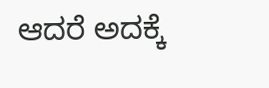ಆದರೆ ಅದಕ್ಕೆ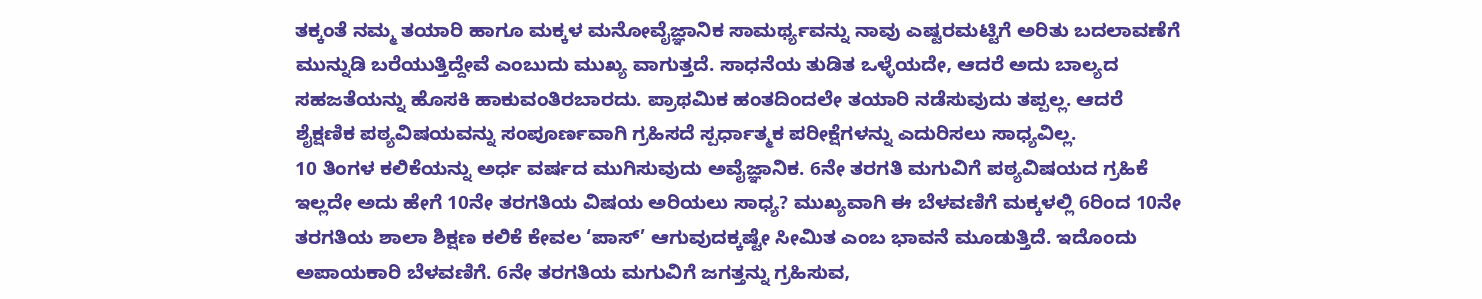ತಕ್ಕಂತೆ ನಮ್ಮ ತಯಾರಿ ಹಾಗೂ ಮಕ್ಕಳ ಮನೋವೈಜ್ಞಾನಿಕ ಸಾಮರ್ಥ್ಯವನ್ನು ನಾವು ಎಷ್ಟರಮಟ್ಟಿಗೆ ಅರಿತು ಬದಲಾವಣೆಗೆ ಮುನ್ನುಡಿ ಬರೆಯುತ್ತಿದ್ದೇವೆ ಎಂಬುದು ಮುಖ್ಯ ವಾಗುತ್ತದೆ. ಸಾಧನೆಯ ತುಡಿತ ಒಳ್ಳೆಯದೇ, ಆದರೆ ಅದು ಬಾಲ್ಯದ ಸಹಜತೆಯನ್ನು ಹೊಸಕಿ ಹಾಕುವಂತಿರಬಾರದು. ಪ್ರಾಥಮಿಕ ಹಂತದಿಂದಲೇ ತಯಾರಿ ನಡೆಸುವುದು ತಪ್ಪಲ್ಲ. ಆದರೆ ಶೈಕ್ಷಣಿಕ ಪಠ್ಯವಿಷಯವನ್ನು ಸಂಪೂರ್ಣವಾಗಿ ಗ್ರಹಿಸದೆ ಸ್ಪರ್ಧಾತ್ಮಕ ಪರೀಕ್ಷೆಗಳನ್ನು ಎದುರಿಸಲು ಸಾಧ್ಯವಿಲ್ಲ.
10 ತಿಂಗಳ ಕಲಿಕೆಯನ್ನು ಅರ್ಧ ವರ್ಷದ ಮುಗಿಸುವುದು ಅವೈಜ್ಞಾನಿಕ. 6ನೇ ತರಗತಿ ಮಗುವಿಗೆ ಪಠ್ಯವಿಷಯದ ಗ್ರಹಿಕೆ ಇಲ್ಲದೇ ಅದು ಹೇಗೆ 10ನೇ ತರಗತಿಯ ವಿಷಯ ಅರಿಯಲು ಸಾಧ್ಯ? ಮುಖ್ಯವಾಗಿ ಈ ಬೆಳವಣಿಗೆ ಮಕ್ಕಳಲ್ಲಿ 6ರಿಂದ 10ನೇ ತರಗತಿಯ ಶಾಲಾ ಶಿಕ್ಷಣ ಕಲಿಕೆ ಕೇವಲ ‘ಪಾಸ್’ ಆಗುವುದಕ್ಕಷ್ಟೇ ಸೀಮಿತ ಎಂಬ ಭಾವನೆ ಮೂಡುತ್ತಿದೆ. ಇದೊಂದು ಅಪಾಯಕಾರಿ ಬೆಳವಣಿಗೆ. 6ನೇ ತರಗತಿಯ ಮಗುವಿಗೆ ಜಗತ್ತನ್ನು ಗ್ರಹಿಸುವ,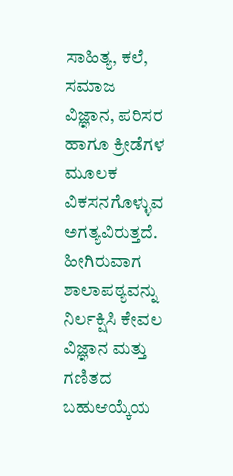ಸಾಹಿತ್ಯ, ಕಲೆ, ಸಮಾಜ ವಿಜ್ಞಾನ, ಪರಿಸರ ಹಾಗೂ ಕ್ರೀಡೆಗಳ ಮೂಲಕ ವಿಕಸನಗೊಳ್ಳುವ ಅಗತ್ಯವಿರುತ್ತದೆ.
ಹೀಗಿರುವಾಗ ಶಾಲಾಪಠ್ಯವನ್ನು ನಿರ್ಲಕ್ಷಿಸಿ ಕೇವಲ ವಿಜ್ಞಾನ ಮತ್ತು ಗಣಿತದ ಬಹುಆಯ್ಕೆಯ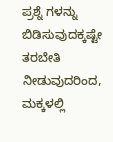ಪ್ರಶ್ನೆ ಗಳನ್ನು ಬಿಡಿಸುವುದಕ್ಕಷ್ಟೇ ತರಬೇತಿ ನೀಡುವುದರಿಂದ, ಮಕ್ಕಳಲ್ಲಿ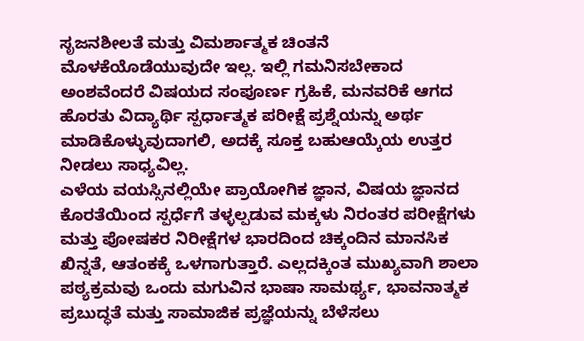ಸೃಜನಶೀಲತೆ ಮತ್ತು ವಿಮರ್ಶಾತ್ಮಕ ಚಿಂತನೆ ಮೊಳಕೆಯೊಡೆಯುವುದೇ ಇಲ್ಲ. ಇಲ್ಲಿ ಗಮನಿಸಬೇಕಾದ ಅಂಶವೆಂದರೆ ವಿಷಯದ ಸಂಪೂರ್ಣ ಗ್ರಹಿಕೆ, ಮನವರಿಕೆ ಆಗದ ಹೊರತು ವಿದ್ಯಾರ್ಥಿ ಸ್ಪರ್ಧಾತ್ಮಕ ಪರೀಕ್ಷೆ ಪ್ರಶ್ನೆಯನ್ನು ಅರ್ಥ ಮಾಡಿಕೊಳ್ಳುವುದಾಗಲಿ, ಅದಕ್ಕೆ ಸೂಕ್ತ ಬಹುಆಯ್ಕೆಯ ಉತ್ತರ ನೀಡಲು ಸಾಧ್ಯವಿಲ್ಲ.
ಎಳೆಯ ವಯಸ್ಸಿನಲ್ಲಿಯೇ ಪ್ರಾಯೋಗಿಕ ಜ್ಞಾನ, ವಿಷಯ ಜ್ಞಾನದ ಕೊರತೆಯಿಂದ ಸ್ಪರ್ಧೆಗೆ ತಳ್ಳಲ್ಪಡುವ ಮಕ್ಕಳು ನಿರಂತರ ಪರೀಕ್ಷೆಗಳು ಮತ್ತು ಪೋಷಕರ ನಿರೀಕ್ಷೆಗಳ ಭಾರದಿಂದ ಚಿಕ್ಕಂದಿನ ಮಾನಸಿಕ ಖಿನ್ನತೆ, ಆತಂಕಕ್ಕೆ ಒಳಗಾಗುತ್ತಾರೆ. ಎಲ್ಲದಕ್ಕಿಂತ ಮುಖ್ಯವಾಗಿ ಶಾಲಾ ಪಠ್ಯಕ್ರಮವು ಒಂದು ಮಗುವಿನ ಭಾಷಾ ಸಾಮರ್ಥ್ಯ, ಭಾವನಾತ್ಮಕ ಪ್ರಬುದ್ಧತೆ ಮತ್ತು ಸಾಮಾಜಿಕ ಪ್ರಜ್ಞೆಯನ್ನು ಬೆಳೆಸಲು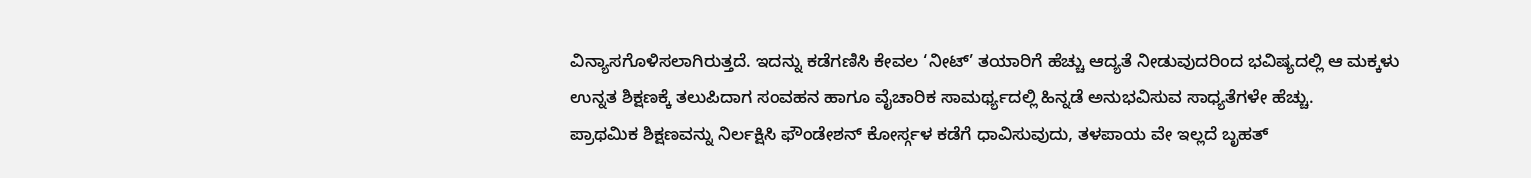ವಿನ್ಯಾಸಗೊಳಿಸಲಾಗಿರುತ್ತದೆ. ಇದನ್ನು ಕಡೆಗಣಿಸಿ ಕೇವಲ ‘ನೀಟ್’ ತಯಾರಿಗೆ ಹೆಚ್ಚು ಆದ್ಯತೆ ನೀಡುವುದರಿಂದ ಭವಿಷ್ಯದಲ್ಲಿ ಆ ಮಕ್ಕಳು ಉನ್ನತ ಶಿಕ್ಷಣಕ್ಕೆ ತಲುಪಿದಾಗ ಸಂವಹನ ಹಾಗೂ ವೈಚಾರಿಕ ಸಾಮರ್ಥ್ಯದಲ್ಲಿ ಹಿನ್ನಡೆ ಅನುಭವಿಸುವ ಸಾಧ್ಯತೆಗಳೇ ಹೆಚ್ಚು.
ಪ್ರಾಥಮಿಕ ಶಿಕ್ಷಣವನ್ನು ನಿರ್ಲಕ್ಷಿಸಿ ಫೌಂಡೇಶನ್ ಕೋರ್ಸ್ಗಳ ಕಡೆಗೆ ಧಾವಿಸುವುದು, ತಳಪಾಯ ವೇ ಇಲ್ಲದೆ ಬೃಹತ್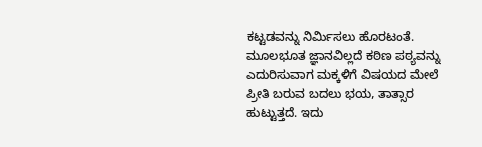ಕಟ್ಟಡವನ್ನು ನಿರ್ಮಿಸಲು ಹೊರಟಂತೆ. ಮೂಲಭೂತ ಜ್ಞಾನವಿಲ್ಲದೆ ಕಠಿಣ ಪಠ್ಯವನ್ನು ಎದುರಿಸುವಾಗ ಮಕ್ಕಳಿಗೆ ವಿಷಯದ ಮೇಲೆ ಪ್ರೀತಿ ಬರುವ ಬದಲು ಭಯ, ತಾತ್ಸಾರ ಹುಟ್ಟುತ್ತದೆ. ಇದು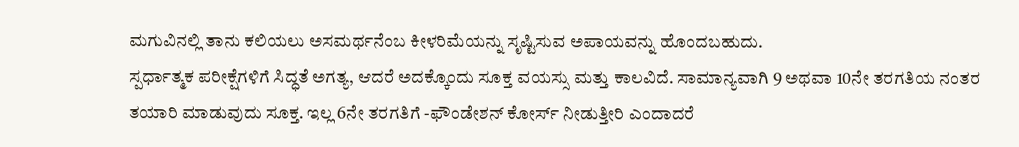ಮಗುವಿನಲ್ಲಿ ತಾನು ಕಲಿಯಲು ಅಸಮರ್ಥನೆಂಬ ಕೀಳರಿಮೆಯನ್ನು ಸೃಷ್ಟಿಸುವ ಅಪಾಯವನ್ನು ಹೊಂದಬಹುದು.
ಸ್ಪರ್ಧಾತ್ಮಕ ಪರೀಕ್ಷೆಗಳಿಗೆ ಸಿದ್ಧತೆ ಅಗತ್ಯ, ಆದರೆ ಅದಕ್ಕೊಂದು ಸೂಕ್ತ ವಯಸ್ಸು ಮತ್ತು ಕಾಲವಿದೆ. ಸಾಮಾನ್ಯವಾಗಿ 9 ಅಥವಾ 10ನೇ ತರಗತಿಯ ನಂತರ ತಯಾರಿ ಮಾಡುವುದು ಸೂಕ್ತ. ಇಲ್ಲ 6ನೇ ತರಗತಿಗೆ -ಫೌಂಡೇಶನ್ ಕೋರ್ಸ್ ನೀಡುತ್ತೀರಿ ಎಂದಾದರೆ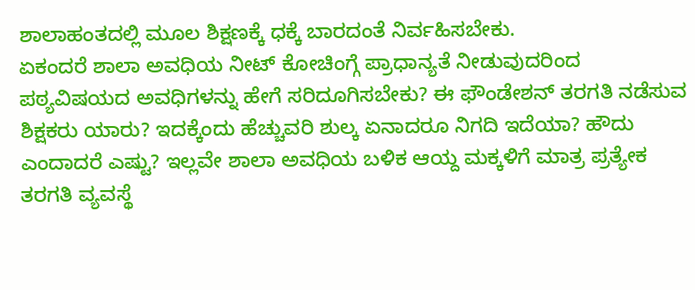ಶಾಲಾಹಂತದಲ್ಲಿ ಮೂಲ ಶಿಕ್ಷಣಕ್ಕೆ ಧಕ್ಕೆ ಬಾರದಂತೆ ನಿರ್ವಹಿಸಬೇಕು.
ಏಕಂದರೆ ಶಾಲಾ ಅವಧಿಯ ನೀಟ್ ಕೋಚಿಂಗ್ಗೆ ಪ್ರಾಧಾನ್ಯತೆ ನೀಡುವುದರಿಂದ ಪಠ್ಯವಿಷಯದ ಅವಧಿಗಳನ್ನು ಹೇಗೆ ಸರಿದೂಗಿಸಬೇಕು? ಈ ಫೌಂಡೇಶನ್ ತರಗತಿ ನಡೆಸುವ ಶಿಕ್ಷಕರು ಯಾರು? ಇದಕ್ಕೆಂದು ಹೆಚ್ಚುವರಿ ಶುಲ್ಕ ಏನಾದರೂ ನಿಗದಿ ಇದೆಯಾ? ಹೌದು ಎಂದಾದರೆ ಎಷ್ಟು? ಇಲ್ಲವೇ ಶಾಲಾ ಅವಧಿಯ ಬಳಿಕ ಆಯ್ದ ಮಕ್ಕಳಿಗೆ ಮಾತ್ರ ಪ್ರತ್ಯೇಕ ತರಗತಿ ವ್ಯವಸ್ಥೆ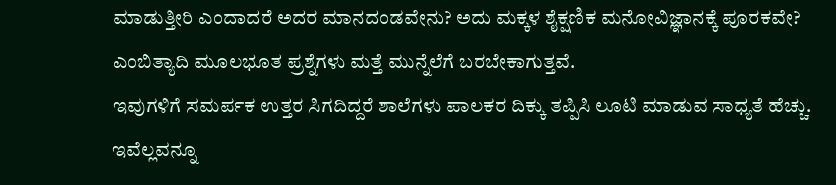ಮಾಡುತ್ತೀರಿ ಎಂದಾದರೆ ಅದರ ಮಾನದಂಡವೇನು? ಅದು ಮಕ್ಕಳ ಶೈಕ್ಷಣಿಕ ಮನೋವಿಜ್ಞಾನಕ್ಕೆ ಪೂರಕವೇ? ಎಂಬಿತ್ಯಾದಿ ಮೂಲಭೂತ ಪ್ರಶ್ನೆಗಳು ಮತ್ತೆ ಮುನ್ನೆಲೆಗೆ ಬರಬೇಕಾಗುತ್ತವೆ.
ಇವುಗಳಿಗೆ ಸಮರ್ಪಕ ಉತ್ತರ ಸಿಗದಿದ್ದರೆ ಶಾಲೆಗಳು ಪಾಲಕರ ದಿಕ್ಕು ತಪ್ಪಿಸಿ ಲೂಟಿ ಮಾಡುವ ಸಾಧ್ಯತೆ ಹೆಚ್ಚು. ಇವೆಲ್ಲವನ್ನೂ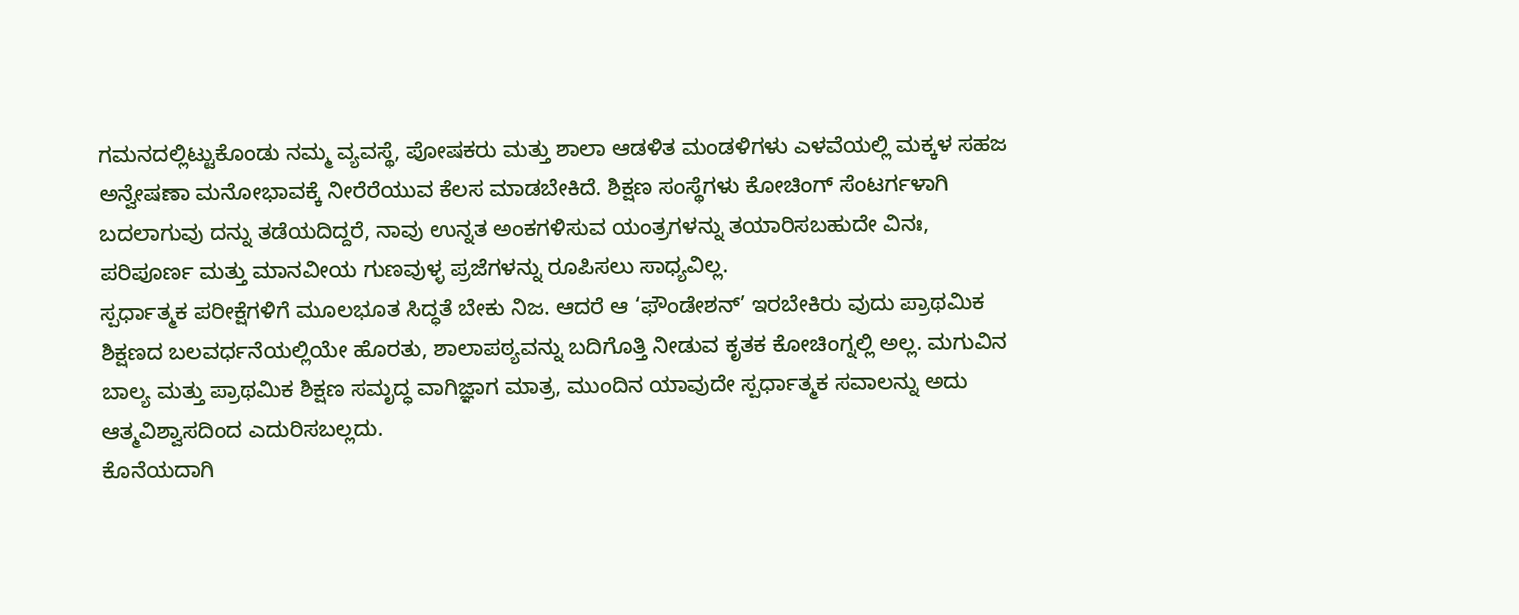ಗಮನದಲ್ಲಿಟ್ಟುಕೊಂಡು ನಮ್ಮ ವ್ಯವಸ್ಥೆ, ಪೋಷಕರು ಮತ್ತು ಶಾಲಾ ಆಡಳಿತ ಮಂಡಳಿಗಳು ಎಳವೆಯಲ್ಲಿ ಮಕ್ಕಳ ಸಹಜ ಅನ್ವೇಷಣಾ ಮನೋಭಾವಕ್ಕೆ ನೀರೆರೆಯುವ ಕೆಲಸ ಮಾಡಬೇಕಿದೆ. ಶಿಕ್ಷಣ ಸಂಸ್ಥೆಗಳು ಕೋಚಿಂಗ್ ಸೆಂಟರ್ಗಳಾಗಿ ಬದಲಾಗುವು ದನ್ನು ತಡೆಯದಿದ್ದರೆ, ನಾವು ಉನ್ನತ ಅಂಕಗಳಿಸುವ ಯಂತ್ರಗಳನ್ನು ತಯಾರಿಸಬಹುದೇ ವಿನಃ, ಪರಿಪೂರ್ಣ ಮತ್ತು ಮಾನವೀಯ ಗುಣವುಳ್ಳ ಪ್ರಜೆಗಳನ್ನು ರೂಪಿಸಲು ಸಾಧ್ಯವಿಲ್ಲ.
ಸ್ಪರ್ಧಾತ್ಮಕ ಪರೀಕ್ಷೆಗಳಿಗೆ ಮೂಲಭೂತ ಸಿದ್ಧತೆ ಬೇಕು ನಿಜ. ಆದರೆ ಆ ‘ಫೌಂಡೇಶನ್’ ಇರಬೇಕಿರು ವುದು ಪ್ರಾಥಮಿಕ ಶಿಕ್ಷಣದ ಬಲವರ್ಧನೆಯಲ್ಲಿಯೇ ಹೊರತು, ಶಾಲಾಪಠ್ಯವನ್ನು ಬದಿಗೊತ್ತಿ ನೀಡುವ ಕೃತಕ ಕೋಚಿಂಗ್ನಲ್ಲಿ ಅಲ್ಲ. ಮಗುವಿನ ಬಾಲ್ಯ ಮತ್ತು ಪ್ರಾಥಮಿಕ ಶಿಕ್ಷಣ ಸಮೃದ್ಧ ವಾಗಿಜ್ಞಾಗ ಮಾತ್ರ, ಮುಂದಿನ ಯಾವುದೇ ಸ್ಪರ್ಧಾತ್ಮಕ ಸವಾಲನ್ನು ಅದು ಆತ್ಮವಿಶ್ವಾಸದಿಂದ ಎದುರಿಸಬಲ್ಲದು.
ಕೊನೆಯದಾಗಿ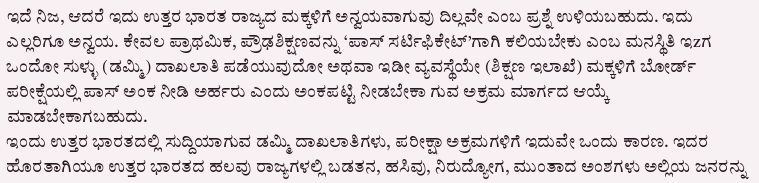ಇದೆ ನಿಜ, ಆದರೆ ಇದು ಉತ್ತರ ಭಾರತ ರಾಜ್ಯದ ಮಕ್ಕಳಿಗೆ ಅನ್ವಯವಾಗುವು ದಿಲ್ಲವೇ ಎಂಬ ಪ್ರಶ್ನೆ ಉಳಿಯಬಹುದು. ಇದು ಎಲ್ಲರಿಗೂ ಅನ್ವಯ. ಕೇವಲ ಪ್ರಾಥಮಿಕ, ಪ್ರೌಢಶಿಕ್ಷಣವನ್ನು ‘ಪಾಸ್ ಸರ್ಟಿಫಿಕೇಟ್’ಗಾಗಿ ಕಲಿಯಬೇಕು ಎಂಬ ಮನಸ್ಥಿತಿ ಇzಗ ಒಂದೋ ಸುಳ್ಳು (ಡಮ್ಮಿ) ದಾಖಲಾತಿ ಪಡೆಯುವುದೋ ಅಥವಾ ಇಡೀ ವ್ಯವಸ್ಥೆಯೇ (ಶಿಕ್ಷಣ ಇಲಾಖೆ) ಮಕ್ಕಳಿಗೆ ಬೋರ್ಡ್ ಪರೀಕ್ಷೆಯಲ್ಲಿ ಪಾಸ್ ಅಂಕ ನೀಡಿ ಅರ್ಹರು ಎಂದು ಅಂಕಪಟ್ಟಿ ನೀಡಬೇಕಾ ಗುವ ಅಕ್ರಮ ಮಾರ್ಗದ ಆಯ್ಕೆ ಮಾಡಬೇಕಾಗಬಹುದು.
ಇಂದು ಉತ್ತರ ಭಾರತದಲ್ಲಿ ಸುದ್ದಿಯಾಗುವ ಡಮ್ಮಿ ದಾಖಲಾತಿಗಳು, ಪರೀಕ್ಷಾ ಅಕ್ರಮಗಳಿಗೆ ಇದುವೇ ಒಂದು ಕಾರಣ. ಇದರ ಹೊರತಾಗಿಯೂ ಉತ್ತರ ಭಾರತದ ಹಲವು ರಾಜ್ಯಗಳಲ್ಲಿ ಬಡತನ, ಹಸಿವು, ನಿರುದ್ಯೋಗ, ಮುಂತಾದ ಅಂಶಗಳು ಅಲ್ಲಿಯ ಜನರನ್ನು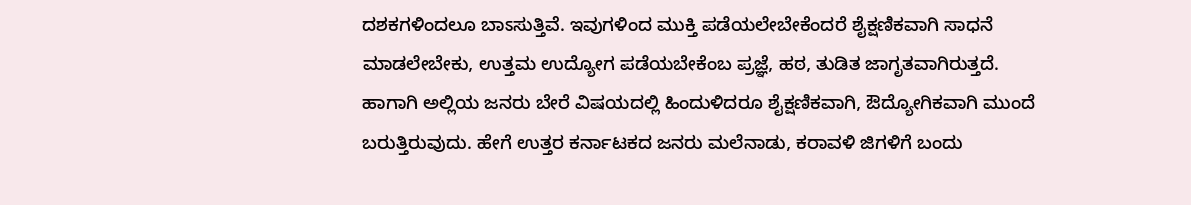ದಶಕಗಳಿಂದಲೂ ಬಾಽಸುತ್ತಿವೆ. ಇವುಗಳಿಂದ ಮುಕ್ತಿ ಪಡೆಯಲೇಬೇಕೆಂದರೆ ಶೈಕ್ಷಣಿಕವಾಗಿ ಸಾಧನೆ ಮಾಡಲೇಬೇಕು, ಉತ್ತಮ ಉದ್ಯೋಗ ಪಡೆಯಬೇಕೆಂಬ ಪ್ರಜ್ಞೆ, ಹಠ, ತುಡಿತ ಜಾಗೃತವಾಗಿರುತ್ತದೆ.
ಹಾಗಾಗಿ ಅಲ್ಲಿಯ ಜನರು ಬೇರೆ ವಿಷಯದಲ್ಲಿ ಹಿಂದುಳಿದರೂ ಶೈಕ್ಷಣಿಕವಾಗಿ, ಔದ್ಯೋಗಿಕವಾಗಿ ಮುಂದೆ ಬರುತ್ತಿರುವುದು. ಹೇಗೆ ಉತ್ತರ ಕರ್ನಾಟಕದ ಜನರು ಮಲೆನಾಡು, ಕರಾವಳಿ ಜಿಗಳಿಗೆ ಬಂದು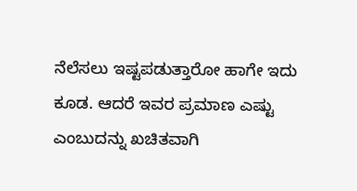ನೆಲೆಸಲು ಇಷ್ಟಪಡುತ್ತಾರೋ ಹಾಗೇ ಇದು ಕೂಡ. ಆದರೆ ಇವರ ಪ್ರಮಾಣ ಎಷ್ಟು ಎಂಬುದನ್ನು ಖಚಿತವಾಗಿ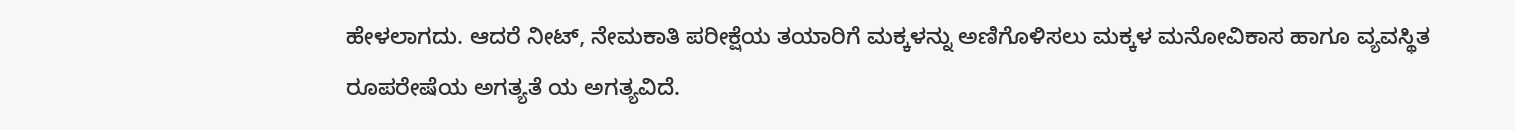ಹೇಳಲಾಗದು. ಆದರೆ ನೀಟ್, ನೇಮಕಾತಿ ಪರೀಕ್ಷೆಯ ತಯಾರಿಗೆ ಮಕ್ಕಳನ್ನು ಅಣಿಗೊಳಿಸಲು ಮಕ್ಕಳ ಮನೋವಿಕಾಸ ಹಾಗೂ ವ್ಯವಸ್ಥಿತ ರೂಪರೇಷೆಯ ಅಗತ್ಯತೆ ಯ ಅಗತ್ಯವಿದೆ.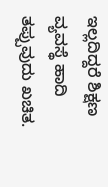ಇಲ್ಲದಿದ್ದರೆ ಶಿಕ್ಷಣ ವ್ಯವಸ್ಥೆ ಹಾದಿ ತಪ್ಪುವುದು ಖಚಿತ.